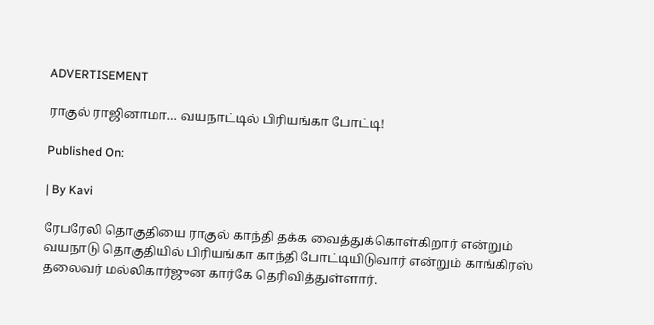ADVERTISEMENT

ராகுல் ராஜினாமா… வயநாட்டில் பிரியங்கா போட்டி!

Published On:

| By Kavi

ரேபரேலி தொகுதியை ராகுல் காந்தி தக்க வைத்துக்கொள்கிறார் என்றும் வயநாடு தொகுதியில் பிரியங்கா காந்தி போட்டியிடுவார் என்றும் காங்கிரஸ் தலைவர் மல்லிகார்ஜுன கார்கே தெரிவித்துள்ளார்.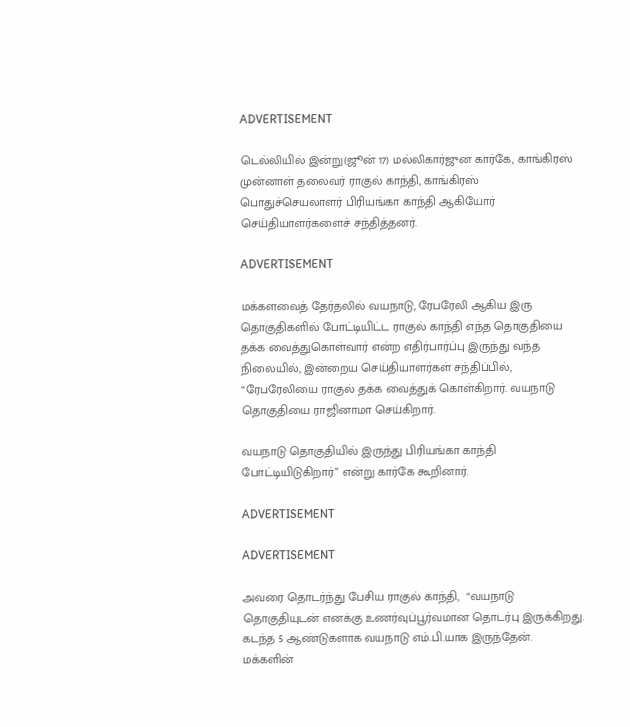ADVERTISEMENT

டெல்லியில் இன்று(ஜூன் 17) மல்லிகார்ஜுன கார்கே, காங்கிரஸ் முன்னாள் தலைவர் ராகுல் காந்தி, காங்கிரஸ் பொதுச்செயலாளர் பிரியங்கா காந்தி ஆகியோர் செய்தியாளர்களைச் சந்தித்தனர்.

ADVERTISEMENT

மக்களவைத் தேர்தலில் வயநாடு, ரேபரேலி ஆகிய இரு தொகுதிகளில் போட்டியிட்ட ராகுல் காந்தி எந்த தொகுதியை தக்க வைத்துகொள்வார் என்ற எதிர்பார்ப்பு இருந்து வந்த நிலையில், இன்றைய செய்தியாளர்கள் சந்திப்பில்,  “ரேபரேலியை ராகுல் தக்க வைத்துக் கொள்கிறார். வயநாடு தொகுதியை ராஜினாமா செய்கிறார்.

வயநாடு தொகுதியில் இருந்து பிரியங்கா காந்தி போட்டியிடுகிறார்” என்று கார்கே கூறினார்.

ADVERTISEMENT

ADVERTISEMENT

அவரை தொடர்ந்து பேசிய ராகுல் காந்தி,  “வயநாடு தொகுதியுடன் எனக்கு உணர்வுப்பூர்வமான தொடர்பு இருக்கிறது. கடந்த 5 ஆண்டுகளாக வயநாடு எம்.பி.யாக இருந்தேன். மக்களின்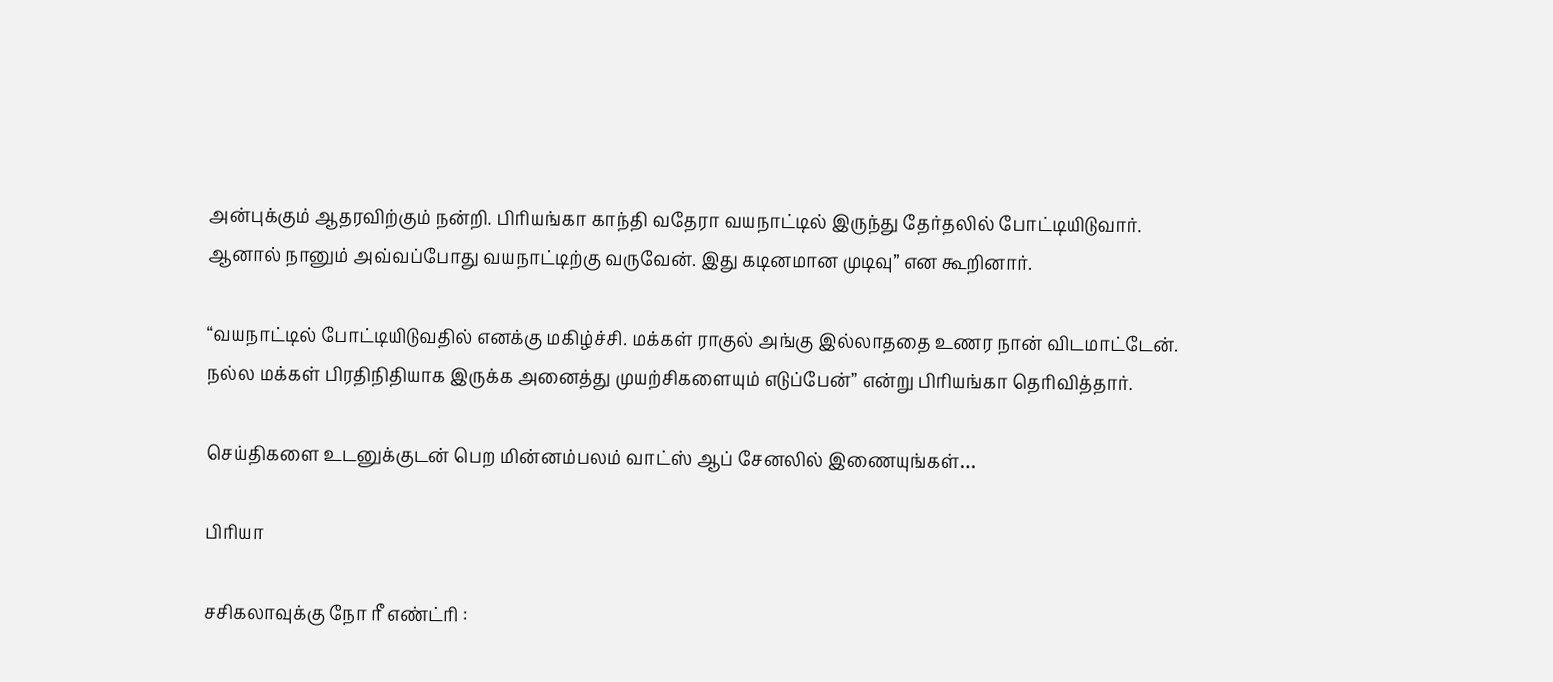அன்புக்கும் ஆதரவிற்கும் நன்றி. பிரியங்கா காந்தி வதேரா வயநாட்டில் இருந்து தேர்தலில் போட்டியிடுவார். ஆனால் நானும் அவ்வப்போது வயநாட்டிற்கு வருவேன். இது கடினமான முடிவு” என கூறினார்.

“வயநாட்டில் போட்டியிடுவதில் எனக்கு மகிழ்ச்சி. மக்கள் ராகுல் அங்கு இல்லாததை உணர நான் விடமாட்டேன். நல்ல மக்கள் பிரதிநிதியாக இருக்க அனைத்து முயற்சிகளையும் எடுப்பேன்” என்று பிரியங்கா தெரிவித்தார்.

செய்திகளை உடனுக்குடன் பெற மின்னம்பலம் வாட்ஸ் ஆப் சேனலில் இணையுங்கள்…

பிரியா

சசிகலாவுக்கு நோ ரீ எண்ட்ரி :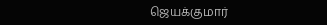ஜெயக்குமார்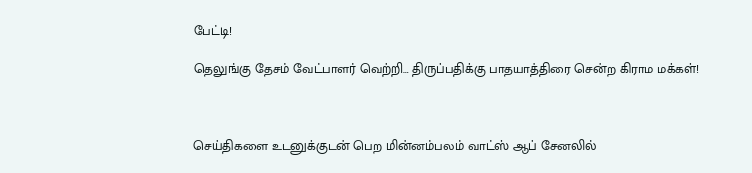பேட்டி!

தெலுங்கு தேசம் வேட்பாளர் வெற்றி… திருப்பதிக்கு பாதயாத்திரை சென்ற கிராம மக்கள்!



செய்திகளை உடனுக்குடன் பெற மின்னம்பலம் வாட்ஸ் ஆப் சேனலில்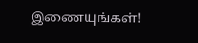இணையுங்கள்!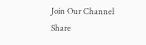Join Our Channel
Share